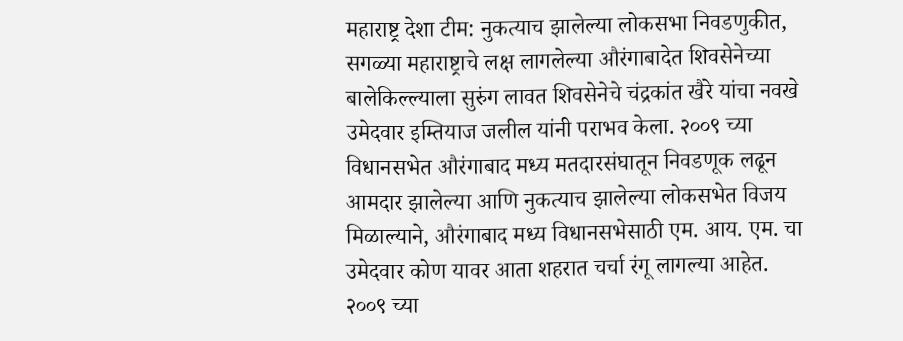महाराष्ट्र देशा टीम: नुकत्याच झालेल्या लोकसभा निवडणुकीत, सगळ्या महाराष्ट्राचे लक्ष लागलेल्या औरंगाबादेत शिवसेनेच्या बालेकिल्ल्याला सुरुंग लावत शिवसेनेचे चंद्रकांत खैरे यांचा नवखे उमेदवार इम्तियाज जलील यांनी पराभव केला. २००९ च्या विधानसभेत औरंगाबाद मध्य मतदारसंघातून निवडणूक लढून आमदार झालेल्या आणि नुकत्याच झालेल्या लोकसभेत विजय मिळाल्याने, औरंगाबाद मध्य विधानसभेसाठी एम. आय. एम. चा उमेदवार कोण यावर आता शहरात चर्चा रंगू लागल्या आहेत.
२००९ च्या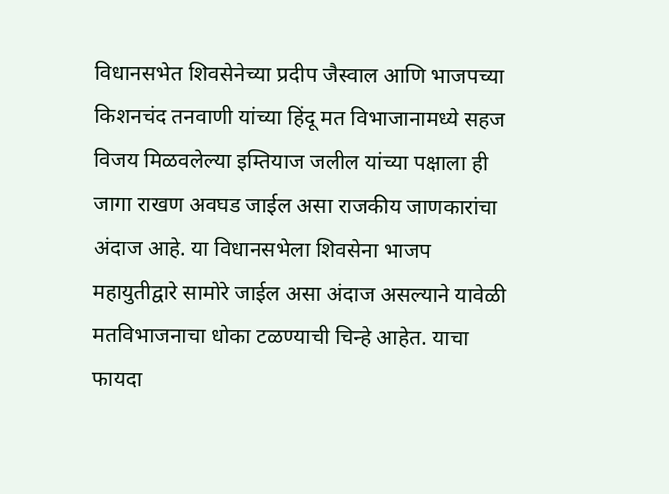विधानसभेत शिवसेनेच्या प्रदीप जैस्वाल आणि भाजपच्या किशनचंद तनवाणी यांच्या हिंदू मत विभाजानामध्ये सहज विजय मिळवलेल्या इम्तियाज जलील यांच्या पक्षाला ही जागा राखण अवघड जाईल असा राजकीय जाणकारांचा अंदाज आहे. या विधानसभेला शिवसेना भाजप महायुतीद्वारे सामोरे जाईल असा अंदाज असल्याने यावेळी मतविभाजनाचा धोका टळण्याची चिन्हे आहेत. याचा फायदा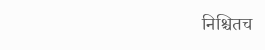निश्चितच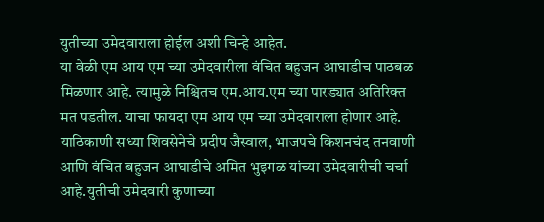युतीच्या उमेदवाराला होईल अशी चिन्हे आहेत.
या वेळी एम आय एम च्या उमेदवारीला वंचित बहुजन आघाडीच पाठबळ मिळणार आहे. त्यामुळे निश्चितच एम.आय.एम च्या पारड्यात अतिरिक्त मत पडतील. याचा फायदा एम आय एम च्या उमेदवाराला होणार आहे. याठिकाणी सध्या शिवसेनेचे प्रदीप जैस्वाल, भाजपचे किशनचंद तनवाणी आणि वंचित बहुजन आघाडीचे अमित भुइगळ यांच्या उमेदवारीची चर्चा आहे.युतीची उमेदवारी कुणाच्या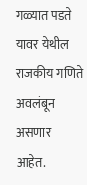गळ्यात पडते यावर येथील राजकीय गणिते अवलंबून असणार आहेत.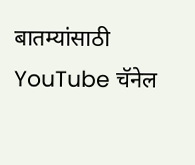बातम्यांसाठी YouTube चॅनेल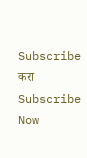Subscribe करा
Subscribe Now